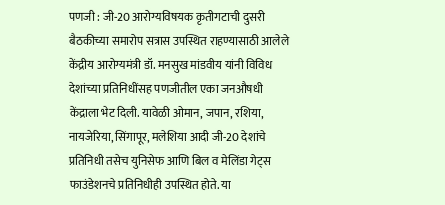पणजी : जी-20 आरोग्यविषयक कृतीगटाची दुसरी बैठकीच्या समारोप सत्रास उपस्थित राहण्यासाठी आलेले केंद्रीय आरोग्यमंत्री डॉ. मनसुख मांडवीय यांनी विविध देशांच्या प्रतिनिधींसह पणजीतील एका जनऔषधी केंद्राला भेट दिली. यावेळी ओमान, जपान, रशिया, नायजेरिया, सिंगापूर, मलेशिया आदी जी-20 देशांचे प्रतिनिधी तसेच युनिसेफ आणि बिल व मेलिंडा गेट्स फाउंडेशनचे प्रतिनिधीही उपस्थित होते. या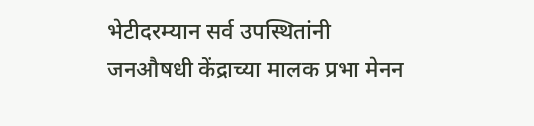भेटीदरम्यान सर्व उपस्थितांनी जनऔषधी केंद्राच्या मालक प्रभा मेनन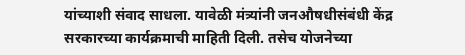यांच्याशी संवाद साधला. यावेळी मंत्र्यांनी जनऔषधीसंबंधी केंद्र सरकारच्या कार्यक्रमाची माहिती दिली. तसेच योजनेच्या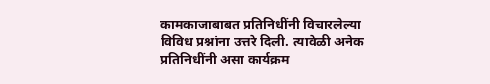कामकाजाबाबत प्रतिनिधींनी विचारलेल्या विविध प्रश्नांना उत्तरे दिली. त्यावेळी अनेक प्रतिनिधींनी असा कार्यक्रम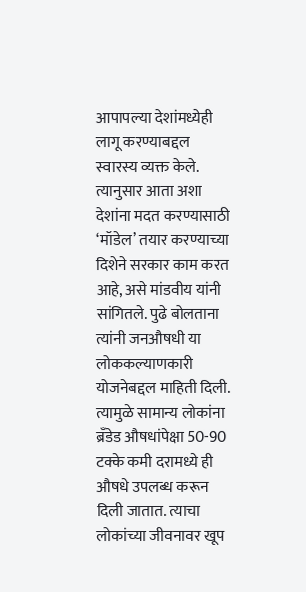आपापल्या देशांमध्येही लागू करण्याबद्दल स्वारस्य व्यक्त केले. त्यानुसार आता अशा देशांना मदत करण्यासाठी ‘मॉडेल’ तयार करण्याच्या दिशेने सरकार काम करत आहे, असे मांडवीय यांनी सांगितले. पुढे बोलताना त्यांनी जनऔषधी या लोककल्याणकारी योजनेबद्दल माहिती दिली. त्यामुळे सामान्य लोकांना ब्रँडेड औषधांपेक्षा 50-90 टक्के कमी दरामध्ये ही औषधे उपलब्ध करून दिली जातात. त्याचा लोकांच्या जीवनावर खूप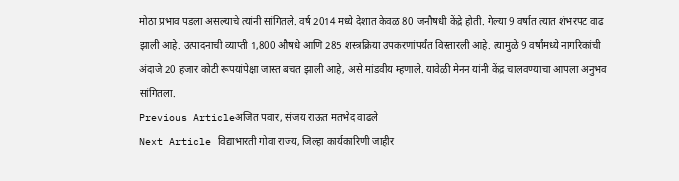मोठा प्रभाव पडला असल्याचे त्यांनी सांगितले. वर्ष 2014 मध्ये देशात केवळ 80 जनौषधी केंद्रे होती. गेल्या 9 वर्षात त्यात शंभरपट वाढ झाली आहे. उत्पादनाची व्याप्ती 1,800 औषधे आणि 285 शस्त्रक्रिया उपकरणांपर्यंत विस्तारली आहे. त्यामुळे 9 वर्षांमध्ये नागरिकांची अंदाजे 20 हजार कोटी रूपयांपेक्षा जास्त बचत झाली आहे, असे मांडवीय म्हणाले. यावेळी मेनन यांनी केंद्र चालवण्याचा आपला अनुभव सांगितला.
Previous Articleअजित पवार, संजय राऊत मतभेद वाढले
Next Article विद्याभारती गोवा राज्य, जिल्हा कार्यकारिणी जाहीर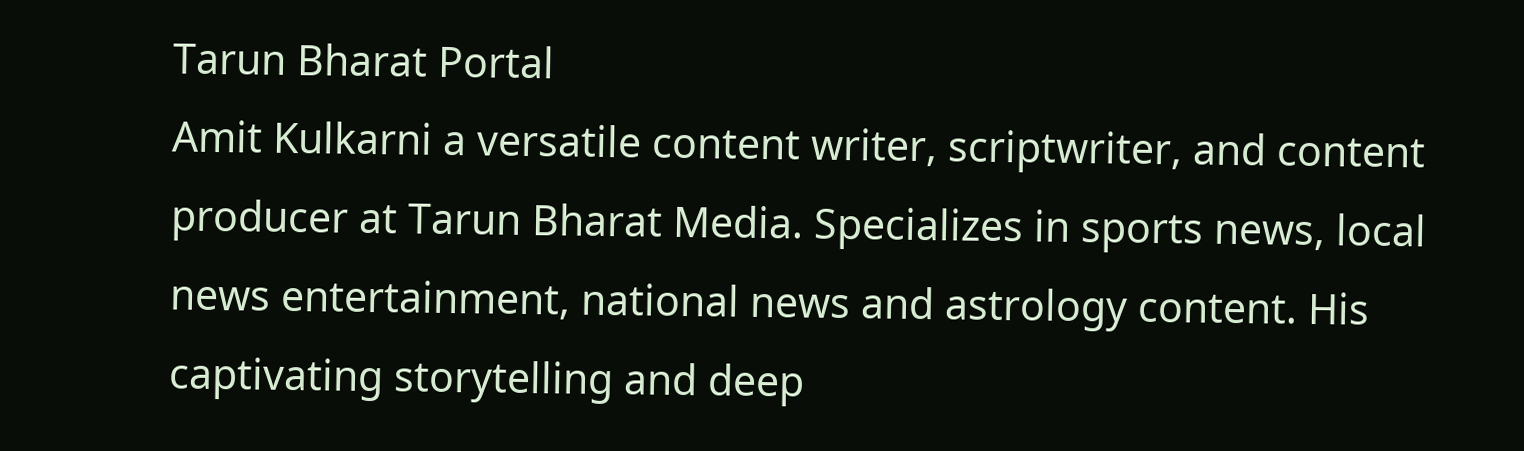Tarun Bharat Portal
Amit Kulkarni a versatile content writer, scriptwriter, and content producer at Tarun Bharat Media. Specializes in sports news, local news entertainment, national news and astrology content. His captivating storytelling and deep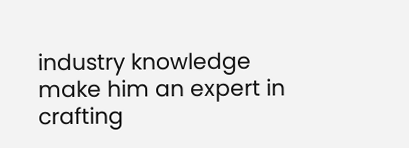industry knowledge make him an expert in crafting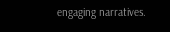engaging narratives.